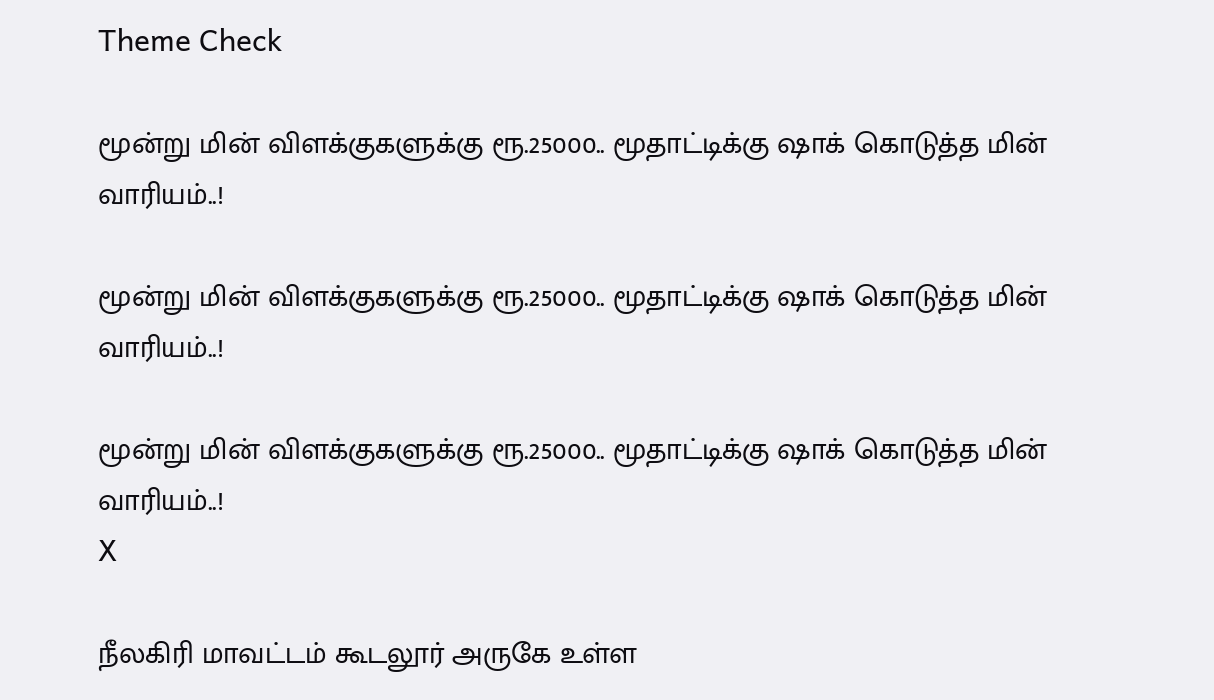Theme Check

மூன்று மின் விளக்குகளுக்கு ரூ.25000.. மூதாட்டிக்கு ஷாக் கொடுத்த மின் வாரியம்..!

மூன்று மின் விளக்குகளுக்கு ரூ.25000.. மூதாட்டிக்கு ஷாக் கொடுத்த மின் வாரியம்..!

மூன்று மின் விளக்குகளுக்கு ரூ.25000.. மூதாட்டிக்கு ஷாக் கொடுத்த மின் வாரியம்..!
X

நீலகிரி மாவட்டம் கூடலூர் அருகே உள்ள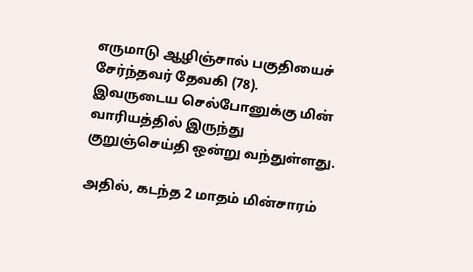எருமாடு ஆழிஞ்சால் பகுதியைச் சேர்ந்தவர் தேவகி (78). இவருடைய செல்போனுக்கு மின் வாரியத்தில் இருந்து குறுஞ்செய்தி ஒன்று வந்துள்ளது.

அதில், கடந்த 2 மாதம் மின்சாரம்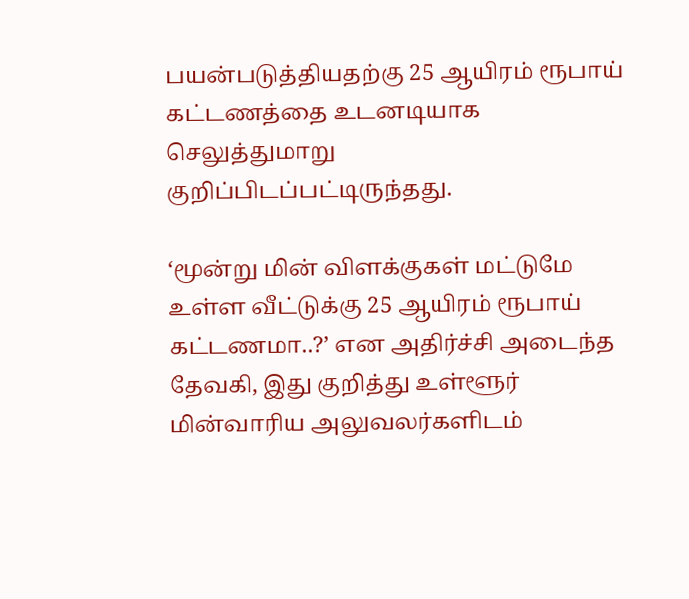பயன்படுத்தியதற்கு 25 ஆயிரம் ரூபாய் கட்டணத்தை உடனடியாக செலுத்துமாறு குறிப்பிடப்பட்டிருந்தது.

‘மூன்று மின் விளக்குகள் மட்டுமே உள்ள வீட்டுக்கு 25 ஆயிரம் ரூபாய் கட்டணமா..?’ என அதிர்ச்சி அடைந்த தேவகி, இது குறித்து உள்ளூர் மின்வாரிய அலுவலர்களிடம்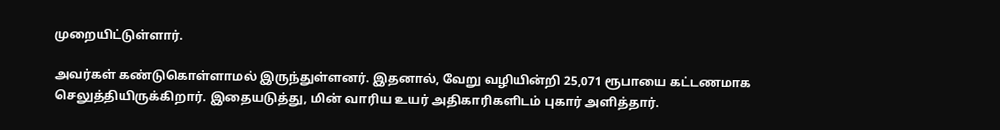முறையிட்டுள்ளார்.

அவர்கள் கண்டுகொள்ளாமல் இருந்துள்ளனர். இதனால், வேறு வழியின்றி 25,071 ரூபாயை கட்டணமாக செலுத்தியிருக்கிறார். இதையடுத்து, மின் வாரிய உயர் அதிகாரிகளிடம் புகார் அளித்தார்.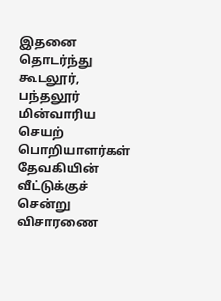இதனை தொடர்ந்து கூடலூர், பந்தலூர் மின்வாரிய செயற் பொறியாளர்கள் தேவகியின் வீட்டுக்குச் சென்று விசாரணை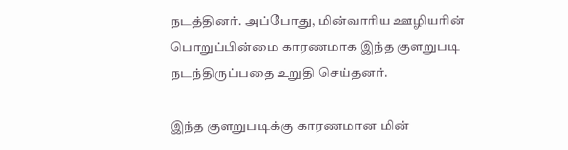நடத்தினர். அப்போது, மின்வாரிய ஊழியரின் பொறுப்பின்மை காரணமாக இந்த குளறுபடி நடந்திருப்பதை உறுதி செய்தனர்.

இந்த குளறுபடிக்கு காரணமான மின்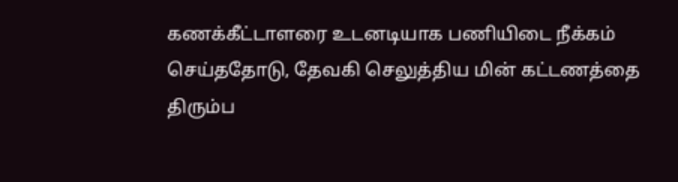கணக்கீட்டாளரை உடனடியாக பணியிடை நீக்கம் செய்ததோடு, தேவகி செலுத்திய மின் கட்டணத்தை திரும்ப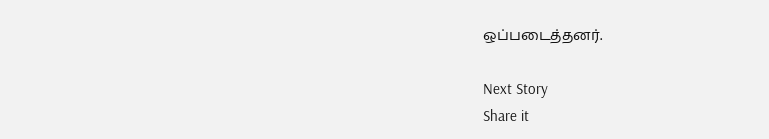ஒப்படைத்தனர்.

Next Story
Share it